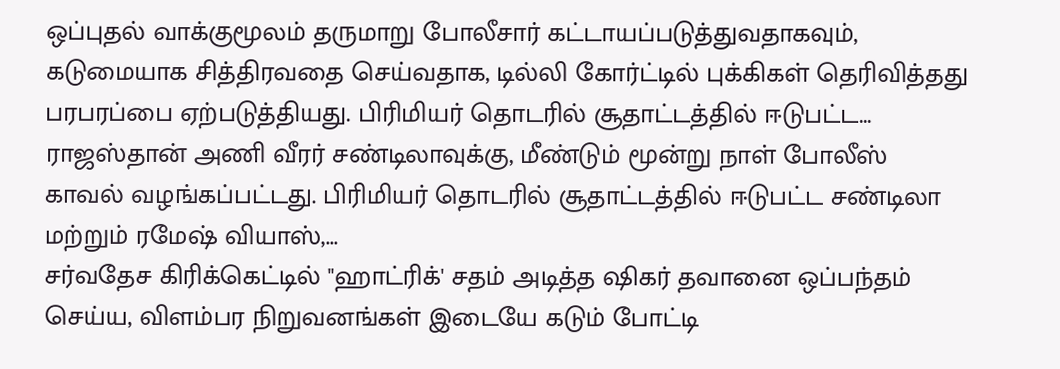ஒப்புதல் வாக்குமூலம் தருமாறு போலீசார் கட்டாயப்படுத்துவதாகவும், கடுமையாக சித்திரவதை செய்வதாக, டில்லி கோர்ட்டில் புக்கிகள் தெரிவித்தது பரபரப்பை ஏற்படுத்தியது. பிரிமியர் தொடரில் சூதாட்டத்தில் ஈடுபட்ட...
ராஜஸ்தான் அணி வீரர் சண்டிலாவுக்கு, மீண்டும் மூன்று நாள் போலீஸ் காவல் வழங்கப்பட்டது. பிரிமியர் தொடரில் சூதாட்டத்தில் ஈடுபட்ட சண்டிலா மற்றும் ரமேஷ் வியாஸ்,...
சர்வதேச கிரிக்கெட்டில் "ஹாட்ரிக்' சதம் அடித்த ஷிகர் தவானை ஒப்பந்தம் செய்ய, விளம்பர நிறுவனங்கள் இடையே கடும் போட்டி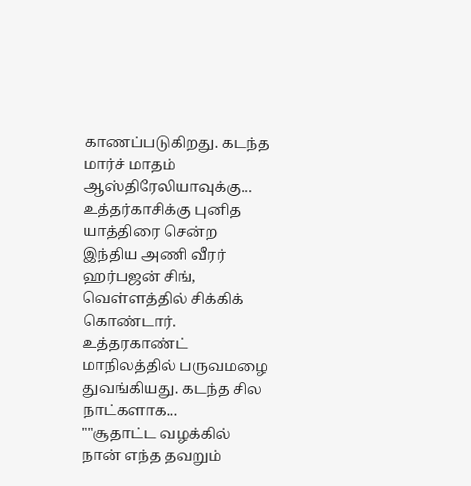காணப்படுகிறது. கடந்த மார்ச் மாதம் ஆஸ்திரேலியாவுக்கு...
உத்தர்காசிக்கு புனித யாத்திரை சென்ற இந்திய அணி வீரர் ஹர்பஜன் சிங், வெள்ளத்தில் சிக்கிக் கொண்டார். உத்தரகாண்ட் மாநிலத்தில் பருவமழை துவங்கியது. கடந்த சில நாட்களாக...
""சூதாட்ட வழக்கில் நான் எந்த தவறும்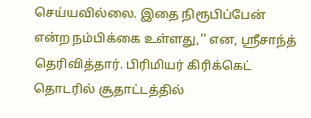செய்யவில்லை. இதை நிரூபிப்பேன் என்ற நம்பிக்கை உள்ளது,'' என, ஸ்ரீசாந்த் தெரிவித்தார். பிரிமியர் கிரிக்கெட் தொடரில் சூதாட்டத்தில்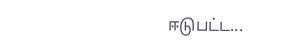ஈடுபட்ட...